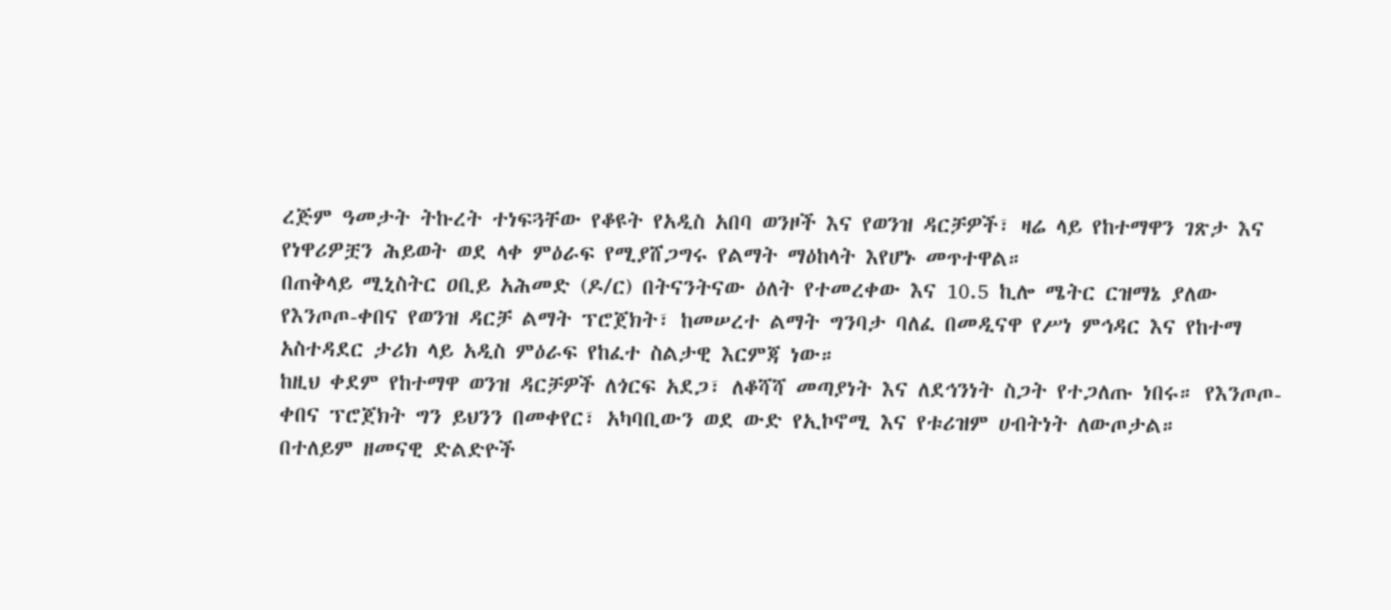ረጅም ዓመታት ትኩረት ተነፍጓቸው የቆዩት የአዲስ አበባ ወንዞች እና የወንዝ ዳርቻዎች፣ ዛሬ ላይ የከተማዋን ገጽታ እና የነዋሪዎቿን ሕይወት ወደ ላቀ ምዕራፍ የሚያሸጋግሩ የልማት ማዕከላት እየሆኑ መጥተዋል።
በጠቅላይ ሚኒስትር ዐቢይ አሕመድ (ዶ/ር) በትናንትናው ዕለት የተመረቀው እና 10.5 ኪሎ ሜትር ርዝማኔ ያለው የእንጦጦ-ቀበና የወንዝ ዳርቻ ልማት ፕሮጀክት፣ ከመሠረተ ልማት ግንባታ ባለፈ በመዲናዋ የሥነ ምኅዳር እና የከተማ አስተዳደር ታሪክ ላይ አዲስ ምዕራፍ የከፈተ ስልታዊ እርምጃ ነው።
ከዚህ ቀደም የከተማዋ ወንዝ ዳርቻዎች ለጎርፍ አደጋ፣ ለቆሻሻ መጣያነት እና ለደኅንነት ስጋት የተጋለጡ ነበሩ። የእንጦጦ-ቀበና ፕሮጀክት ግን ይህንን በመቀየር፣ አካባቢውን ወደ ውድ የኢኮኖሚ እና የቱሪዝም ሀብትነት ለውጦታል።
በተለይም ዘመናዊ ድልድዮች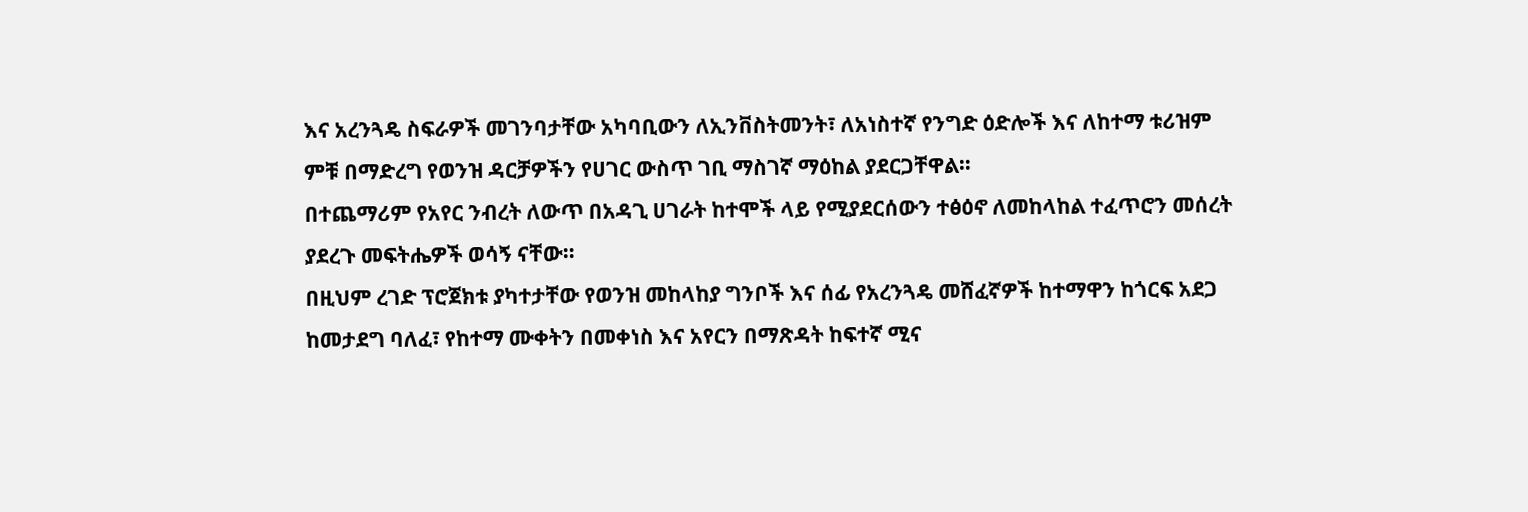እና አረንጓዴ ስፍራዎች መገንባታቸው አካባቢውን ለኢንቨስትመንት፣ ለአነስተኛ የንግድ ዕድሎች እና ለከተማ ቱሪዝም ምቹ በማድረግ የወንዝ ዳርቻዎችን የሀገር ውስጥ ገቢ ማስገኛ ማዕከል ያደርጋቸዋል።
በተጨማሪም የአየር ንብረት ለውጥ በአዳጊ ሀገራት ከተሞች ላይ የሚያደርሰውን ተፅዕኖ ለመከላከል ተፈጥሮን መሰረት ያደረጉ መፍትሔዎች ወሳኝ ናቸው።
በዚህም ረገድ ፕሮጀክቱ ያካተታቸው የወንዝ መከላከያ ግንቦች እና ሰፊ የአረንጓዴ መሸፈኛዎች ከተማዋን ከጎርፍ አደጋ ከመታደግ ባለፈ፣ የከተማ ሙቀትን በመቀነስ እና አየርን በማጽዳት ከፍተኛ ሚና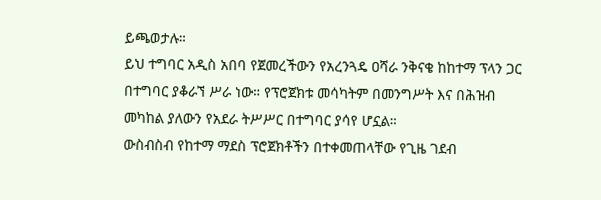ይጫወታሉ።
ይህ ተግባር አዲስ አበባ የጀመረችውን የአረንጓዴ ዐሻራ ንቅናቄ ከከተማ ፕላን ጋር በተግባር ያቆራኘ ሥራ ነው። የፕሮጀክቱ መሳካትም በመንግሥት እና በሕዝብ መካከል ያለውን የአደራ ትሥሥር በተግባር ያሳየ ሆኗል።
ውስብስብ የከተማ ማደስ ፕሮጀክቶችን በተቀመጠላቸው የጊዜ ገደብ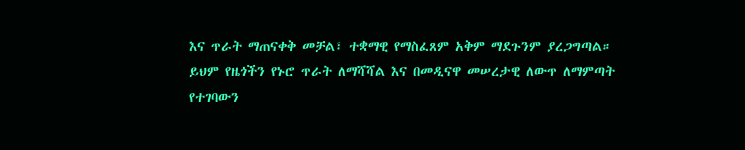እና ጥራት ማጠናቀቅ መቻል፣ ተቋማዊ የማስፈጸም አቅም ማደጉንም ያረጋግጣል። ይህም የዜጎችን የኑሮ ጥራት ለማሻሻል እና በመዲናዋ መሠረታዊ ለውጥ ለማምጣት የተገባውን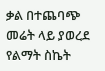ቃል በተጨባጭ መሬት ላይ ያወረደ የልማት ስኬት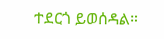ተደርጎ ይወሰዳል።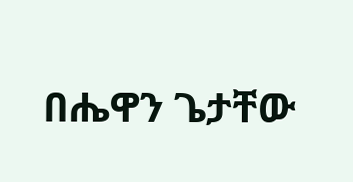በሔዋን ጌታቸው